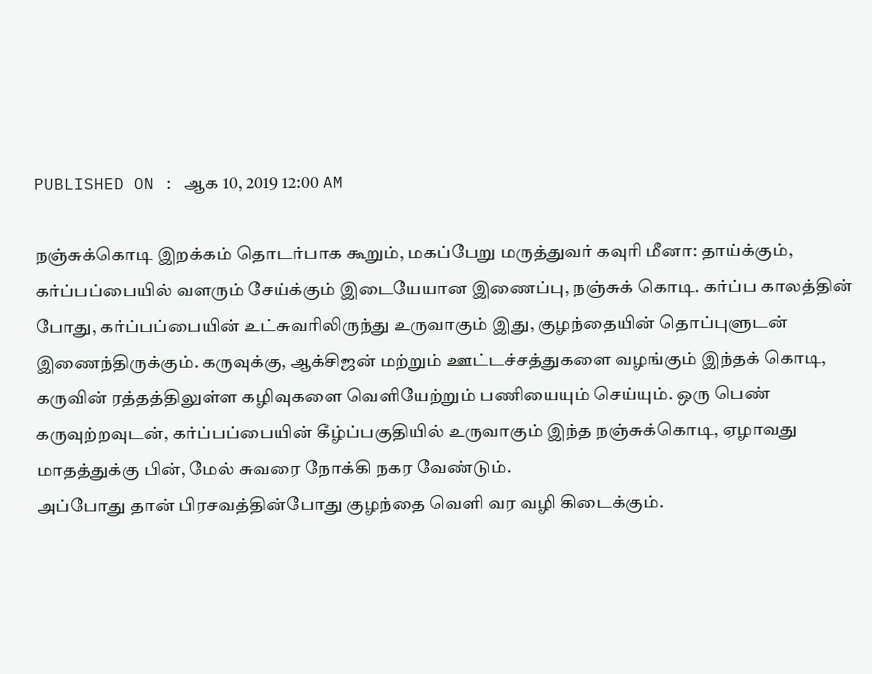PUBLISHED ON : ஆக 10, 2019 12:00 AM

நஞ்சுக்கொடி இறக்கம் தொடர்பாக கூறும், மகப்பேறு மருத்துவர் கவுரி மீனா: தாய்க்கும், கர்ப்பப்பையில் வளரும் சேய்க்கும் இடையேயான இணைப்பு, நஞ்சுக் கொடி. கர்ப்ப காலத்தின் போது, கர்ப்பப்பையின் உட்சுவரிலிருந்து உருவாகும் இது, குழந்தையின் தொப்புளுடன் இணைந்திருக்கும். கருவுக்கு, ஆக்சிஜன் மற்றும் ஊட்டச்சத்துகளை வழங்கும் இந்தக் கொடி, கருவின் ரத்தத்திலுள்ள கழிவுகளை வெளியேற்றும் பணியையும் செய்யும். ஒரு பெண் கருவுற்றவுடன், கர்ப்பப்பையின் கீழ்ப்பகுதியில் உருவாகும் இந்த நஞ்சுக்கொடி, ஏழாவது மாதத்துக்கு பின், மேல் சுவரை நோக்கி நகர வேண்டும்.
அப்போது தான் பிரசவத்தின்போது குழந்தை வெளி வர வழி கிடைக்கும்.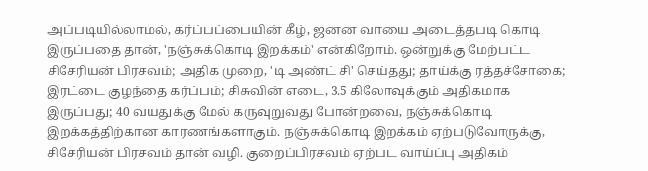அப்படியில்லாமல், கர்ப்பப்பையின் கீழ், ஜனன வாயை அடைத்தபடி கொடி இருப்பதை தான், 'நஞ்சுக்கொடி இறக்கம்' என்கிறோம். ஒன்றுக்கு மேற்பட்ட சிசேரியன் பிரசவம்; அதிக முறை, 'டி அண்ட் சி' செய்தது; தாய்க்கு ரத்தச்சோகை; இரட்டை குழந்தை கர்ப்பம்; சிசுவின் எடை, 3.5 கிலோவுக்கும் அதிகமாக இருப்பது; 40 வயதுக்கு மேல் கருவுறுவது போன்றவை, நஞ்சுக்கொடி இறக்கத்திற்கான காரணங்களாகும். நஞ்சுக்கொடி இறக்கம் ஏற்படுவோருக்கு, சிசேரியன் பிரசவம் தான் வழி. குறைப்பிரசவம் ஏற்பட வாய்ப்பு அதிகம்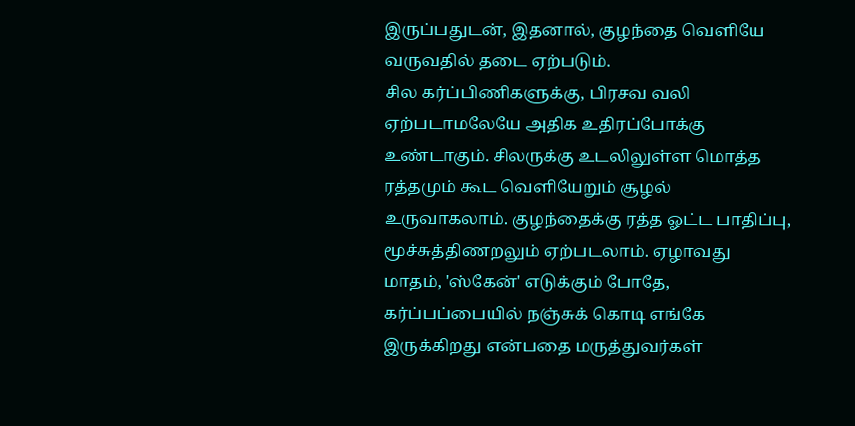இருப்பதுடன், இதனால், குழந்தை வெளியே வருவதில் தடை ஏற்படும்.
சில கர்ப்பிணிகளுக்கு, பிரசவ வலி ஏற்படாமலேயே அதிக உதிரப்போக்கு உண்டாகும். சிலருக்கு உடலிலுள்ள மொத்த ரத்தமும் கூட வெளியேறும் சூழல் உருவாகலாம். குழந்தைக்கு ரத்த ஓட்ட பாதிப்பு, மூச்சுத்திணறலும் ஏற்படலாம். ஏழாவது மாதம், 'ஸ்கேன்' எடுக்கும் போதே, கர்ப்பப்பையில் நஞ்சுக் கொடி எங்கே இருக்கிறது என்பதை மருத்துவர்கள்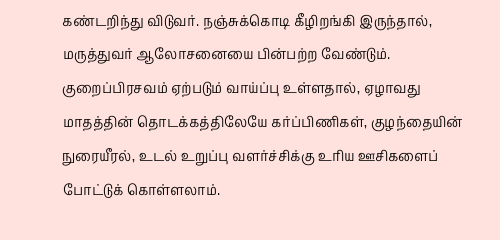கண்டறிந்து விடுவர். நஞ்சுக்கொடி கீழிறங்கி இருந்தால், மருத்துவர் ஆலோசனையை பின்பற்ற வேண்டும். குறைப்பிரசவம் ஏற்படும் வாய்ப்பு உள்ளதால், ஏழாவது மாதத்தின் தொடக்கத்திலேயே கர்ப்பிணிகள், குழந்தையின் நுரையீரல், உடல் உறுப்பு வளர்ச்சிக்கு உரிய ஊசிகளைப் போட்டுக் கொள்ளலாம்.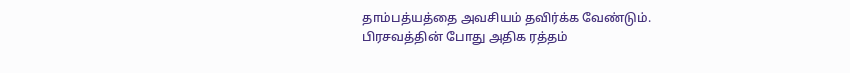தாம்பத்யத்தை அவசியம் தவிர்க்க வேண்டும்.
பிரசவத்தின் போது அதிக ரத்தம்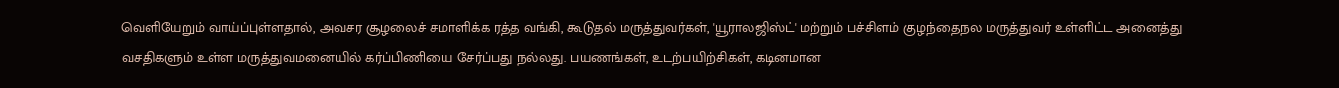வெளியேறும் வாய்ப்புள்ளதால், அவசர சூழலைச் சமாளிக்க ரத்த வங்கி, கூடுதல் மருத்துவர்கள், 'யூராலஜிஸ்ட்' மற்றும் பச்சிளம் குழந்தைநல மருத்துவர் உள்ளிட்ட அனைத்து வசதிகளும் உள்ள மருத்துவமனையில் கர்ப்பிணியை சேர்ப்பது நல்லது. பயணங்கள், உடற்பயிற்சிகள், கடினமான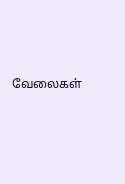வேலைகள்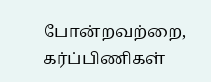போன்றவற்றை, கர்ப்பிணிகள்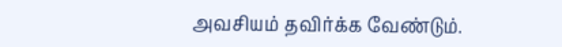அவசியம் தவிர்க்க வேண்டும்.